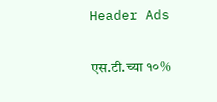Header Ads

एस.टी.च्या १०%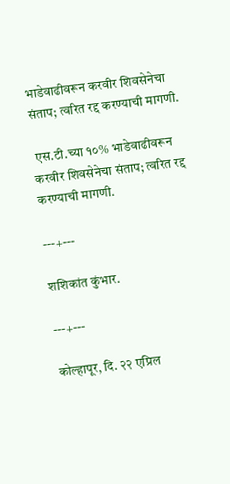भाडेवाढीवरून करवीर शिवसेनेचा संताप; त्वरित रद्द करण्याची मागणी.

 एस.टी.च्या १०% भाडेवाढीवरून करवीर शिवसेनेचा संताप; त्वरित रद्द करण्याची मागणी.

---+---

शशिकांत कुंभार.

---+---

कोल्हापूर, दि. २२ एप्रिल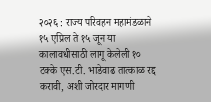२०२६ : राज्य परिवहन महामंडळाने १५ एप्रिल ते १५ जून या कालावधीसाठी लागू केलेली १० टक्के एस.टी. भाडेवाढ तात्काळ रद्द करावी, अशी जोरदार मागणी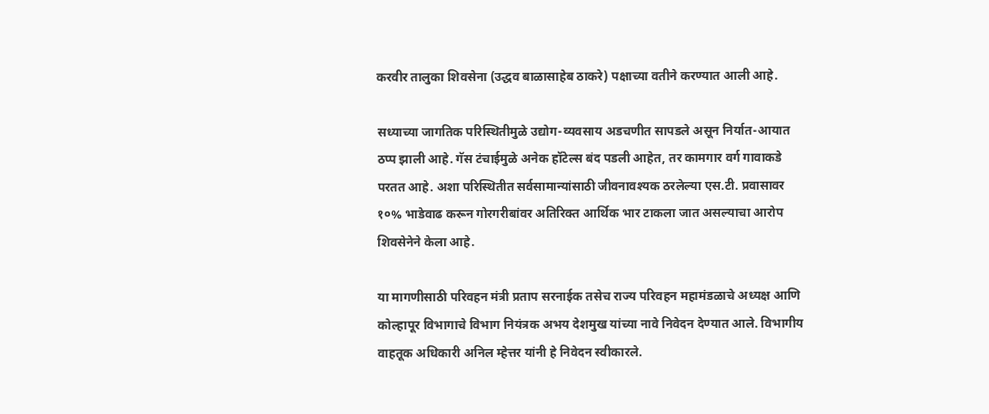करवीर तालुका शिवसेना (उद्धव बाळासाहेब ठाकरे) पक्षाच्या वतीने करण्यात आली आहे.

सध्याच्या जागतिक परिस्थितीमुळे उद्योग-व्यवसाय अडचणीत सापडले असून निर्यात-आयात ठप्प झाली आहे. गॅस टंचाईमुळे अनेक हॉटेल्स बंद पडली आहेत, तर कामगार वर्ग गावाकडे परतत आहे. अशा परिस्थितीत सर्वसामान्यांसाठी जीवनावश्यक ठरलेल्या एस.टी. प्रवासावर १०% भाडेवाढ करून गोरगरीबांवर अतिरिक्त आर्थिक भार टाकला जात असल्याचा आरोप शिवसेनेने केला आहे.

या मागणीसाठी परिवहन मंत्री प्रताप सरनाईक तसेच राज्य परिवहन महामंडळाचे अध्यक्ष आणि कोल्हापूर विभागाचे विभाग नियंत्रक अभय देशमुख यांच्या नावे निवेदन देण्यात आले. विभागीय वाहतूक अधिकारी अनिल म्हेत्तर यांनी हे निवेदन स्वीकारले.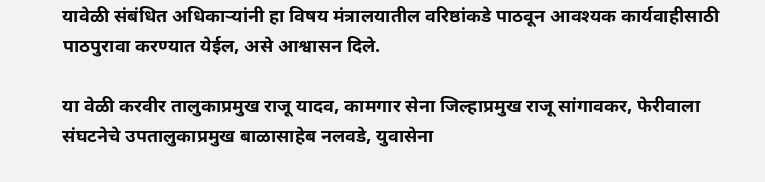यावेळी संबंधित अधिकाऱ्यांनी हा विषय मंत्रालयातील वरिष्ठांकडे पाठवून आवश्यक कार्यवाहीसाठी पाठपुरावा करण्यात येईल, असे आश्वासन दिले.

या वेळी करवीर तालुकाप्रमुख राजू यादव, कामगार सेना जिल्हाप्रमुख राजू सांगावकर, फेरीवाला संघटनेचे उपतालुकाप्रमुख बाळासाहेब नलवडे, युवासेना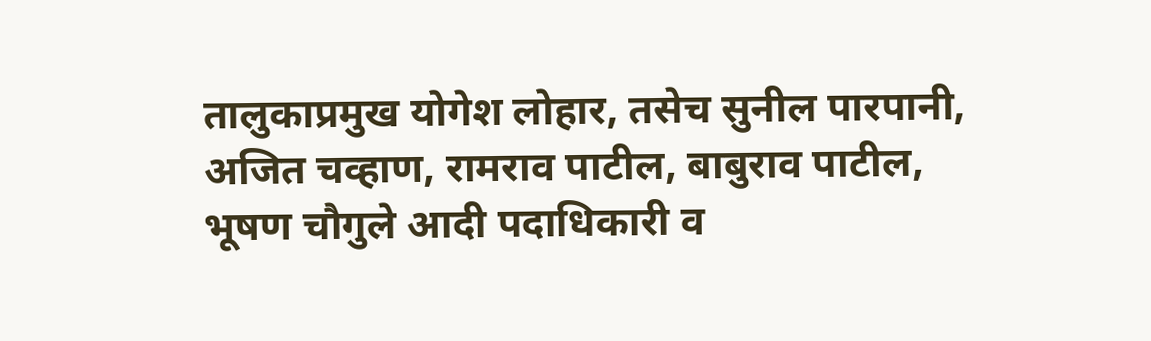तालुकाप्रमुख योगेश लोहार, तसेच सुनील पारपानी, अजित चव्हाण, रामराव पाटील, बाबुराव पाटील, भूषण चौगुले आदी पदाधिकारी व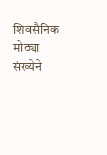शिवसैनिक मोठ्या संख्येने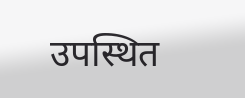उपस्थित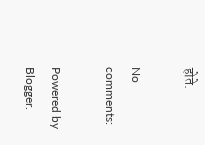होते.

No comments:

Powered by Blogger.